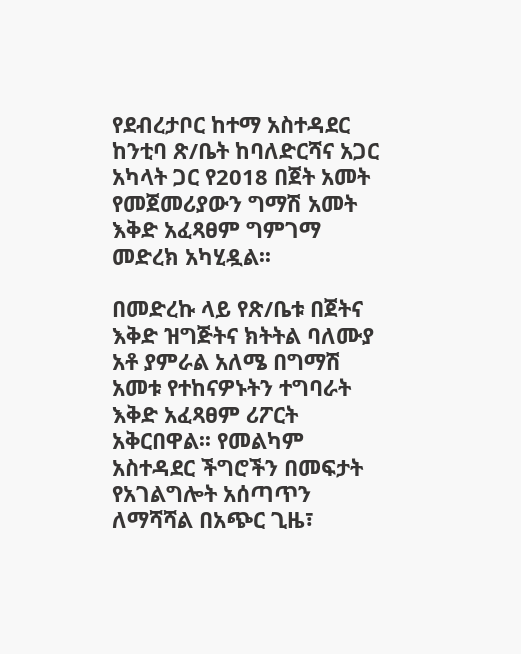የደብረታቦር ከተማ አስተዳደር ከንቲባ ጽ/ቤት ከባለድርሻና አጋር አካላት ጋር የ2018 በጀት አመት የመጀመሪያውን ግማሽ አመት እቅድ አፈጻፀም ግምገማ መድረክ አካሂዷል፡፡

በመድረኩ ላይ የጽ/ቤቱ በጀትና እቅድ ዝግጅትና ክትትል ባለሙያ አቶ ያምራል አለሜ በግማሽ አመቱ የተከናዎኑትን ተግባራት እቅድ አፈጻፀም ሪፖርት አቅርበዋል፡፡ የመልካም አስተዳደር ችግሮችን በመፍታት የአገልግሎት አሰጣጥን ለማሻሻል በአጭር ጊዜ፣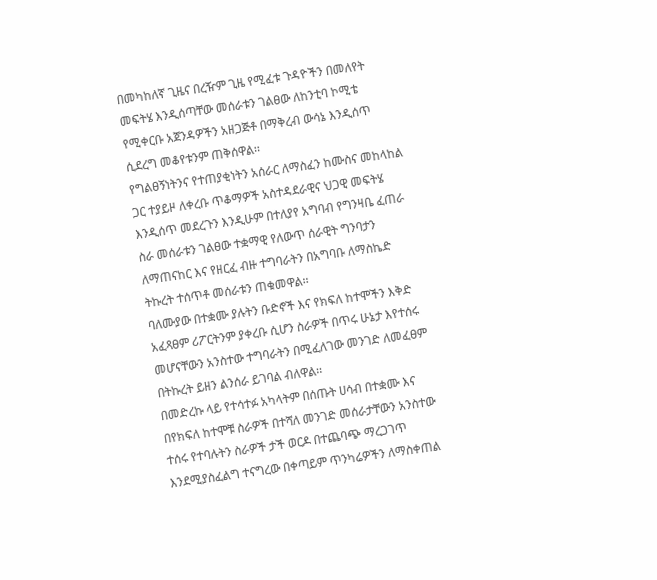በመካከለኛ ጊዜና በረዥም ጊዜ የሚፈቱ ጉዳዮችን በመለየት መፍትሄ እንዲሰጣቸው መሰራቱን ገልፀው ለከንቲባ ኮሚቴ የሚቀርቡ አጀንዳዎችን አዘጋጅቶ በማቅረብ ውሳኔ እንዲሰጥ ሲደረግ መቆየቱንም ጠቅሰዋል፡፡
የግልፀኝነትንና የተጠያቂነትን አሰራር ለማስፈን ከሙስና መከላከል ጋር ተያይዞ ለቀረቡ ጥቆማዎች አስተዳደራዊና ህጋዊ መፍትሄ እንዲሰጥ መደረጉን እንዲሁም በተለያየ አግባብ የግንዛቤ ፈጠራ ስራ መሰራቱን ገልፀው ተቋማዊ የለውጥ ሰራዊት ግንባታን ለማጠናከር እና የዘርፈ ብዙ ተግባራትን በአግባቡ ለማስኬድ ትኩረት ተሰጥቶ መሰራቱን ጠቁመዋል፡፡
ባለሙያው በተቋሙ ያሉትን ቡድኖች እና የክፍለ ከተሞችን እቅድ አፈጻፀም ሪፖርትንም ያቀረቡ ሲሆን ስራዎች በጥሩ ሁኔታ እየተሰሩ መሆናቸውን አንስተው ተግባራትን በሚፈለገው መንገድ ለመፈፀም በትኩረት ይዘን ልንሰራ ይገባል ብለዋል፡፡
በመድረኩ ላይ የተሳተፉ አካላትም በሰጡት ሀሳብ በተቋሙ እና በየክፍለ ከተሞቹ ስራዎች በተሻለ መንገድ መሰራታቸውን አንስተው ተሰሩ የተባሉትን ስራዎች ታች ወርዶ በተጨባጭ ማረጋገጥ እንደሚያስፈልግ ተናግረው በቀጣይም ጥንካሬዎችን ለማስቀጠል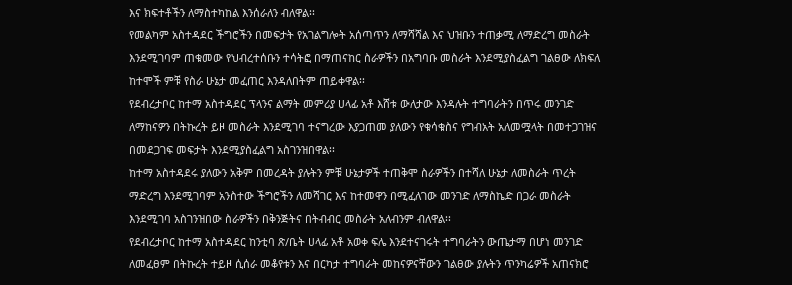እና ክፍተቶችን ለማስተካከል እንሰራለን ብለዋል፡፡
የመልካም አስተዳደር ችግሮችን በመፍታት የአገልግሎት አሰጣጥን ለማሻሻል እና ህዝቡን ተጠቃሚ ለማድረግ መስራት እንደሚገባም ጠቁመው የህብረተሰቡን ተሳትፎ በማጠናከር ስራዎችን በአግባቡ መስራት እንደሚያስፈልግ ገልፀው ለክፍለ ከተሞች ምቹ የስራ ሁኔታ መፈጠር እንዳለበትም ጠይቀዋል፡፡
የደብረታቦር ከተማ አስተዳደር ፕላንና ልማት መምሪያ ሀላፊ አቶ እሸቱ ውለታው እንዳሉት ተግባራትን በጥሩ መንገድ ለማከናዎን በትኩረት ይዞ መስራት እንደሚገባ ተናግረው እያጋጠመ ያለውን የቁሳቁስና የግብአት አለመሟላት በመተጋገዝና በመደጋገፍ መፍታት እንደሚያስፈልግ አስገንዝበዋል፡፡
ከተማ አስተዳደሩ ያለውን አቅም በመረዳት ያሉትን ምቹ ሁኔታዎች ተጠቅሞ ስራዎችን በተሻለ ሁኔታ ለመስራት ጥረት ማድረግ እንደሚገባም አንስተው ችግሮችን ለመሻገር እና ከተመዋን በሚፈለገው መንገድ ለማስኬድ በጋራ መስራት እንደሚገባ አስገንዝበው ስራዎችን በቅንጅትና በትብብር መስራት አለብንም ብለዋል፡፡
የደብረታቦር ከተማ አስተዳደር ከንቲባ ጽ/ቤት ሀላፊ አቶ አወቀ ፍሌ እንደተናገሩት ተግባራትን ውጤታማ በሆነ መንገድ ለመፈፀም በትኩረት ተይዞ ሲሰራ መቆየቱን እና በርካታ ተግባራት መከናዎናቸውን ገልፀው ያሉትን ጥንካሬዎች አጠናክሮ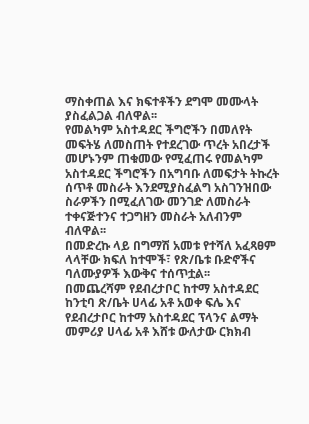ማስቀጠል እና ክፍተቶችን ደግሞ መሙላት ያስፈልጋል ብለዋል፡፡
የመልካም አስተዳደር ችግሮችን በመለየት መፍትሄ ለመስጠት የተደረገው ጥረት አበረታች መሆኑንም ጠቁመው የሚፈጠሩ የመልካም አስተዳደር ችግሮችን በአግባቡ ለመፍታት ትኩረት ሰጥቶ መስራት እንደሚያስፈልግ አስገንዝበው ስራዎችን በሚፈለገው መንገድ ለመስራት ተቀናጅተንና ተጋግዘን መስራት አለብንም ብለዋል፡፡
በመድረኩ ላይ በግማሽ አመቱ የተሻለ አፈጻፀም ላላቸው ክፍለ ከተሞች፣ የጽ/ቤቱ ቡድኖችና ባለሙያዎች እውቅና ተሰጥቷል፡፡
በመጨረሻም የደብረታቦር ከተማ አስተዳደር ከንቲባ ጽ/ቤት ሀላፊ አቶ አወቀ ፍሌ እና የደብረታቦር ከተማ አስተዳደር ፕላንና ልማት መምሪያ ሀላፊ አቶ እሸቱ ውለታው ርክክብ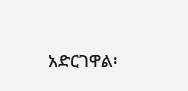አድርገዋል፡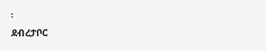፡
ደብረታቦር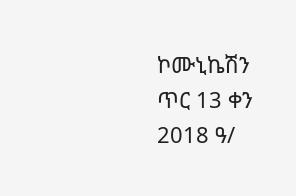ኮሙኒኬሽን ጥር 13 ቀን 2018 ዓ/